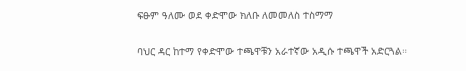ፍፁም ዓለሙ ወደ ቀድሞው ክለቡ ለመመለስ ተስማማ

ባህር ዳር ከተማ የቀድሞው ተጫዋቹን አራተኛው አዲሱ ተጫዋች አድርጓል።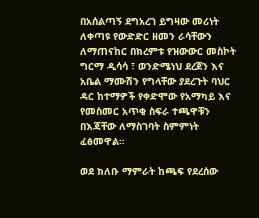በአሰልጣኝ ደግአረገ ይግዛው መሪነት ለቀጣዩ የውድድር ዘመን ራሳቸውን ለማጠናከር በክረምቱ የዝውውር መስኮት ግርማ ዲሳሳ ፣ ወንድሜነህ ደረጀን እና አቤል ማሙሽን የግላቸው ያደረጉት ባህር ዳር ከተማዎች የቀድሞው የአማካይ እና የመስመር አጥቂ ስፍራ ተጫዋቹን በእጃቸው ለማስገባት ስምምነት ፈፅመዋል።

ወደ ክለቡ ማምራት ከጫፍ የደረሰው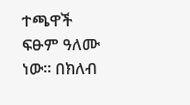ተጫዋች ፍፁም ዓለሙ ነው። በክለብ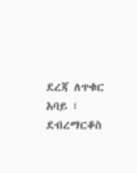ደረጃ ለጥቁር አባይ ፣ ደብረማርቆስ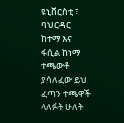ዩኒቨርስቲ ፣ ባህርዳር ከተማ እና ፋሲል ከነማ ተጫውቶ ያሳለፈው ይህ ፈጣን ተጫዋች ላለፉት ሁለት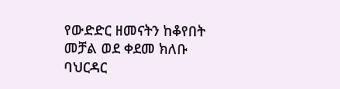የውድድር ዘመናትን ከቆየበት መቻል ወደ ቀደመ ክለቡ ባህርዳር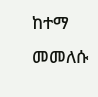ከተማ መመለሱ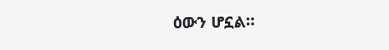ዕውን ሆኗል።